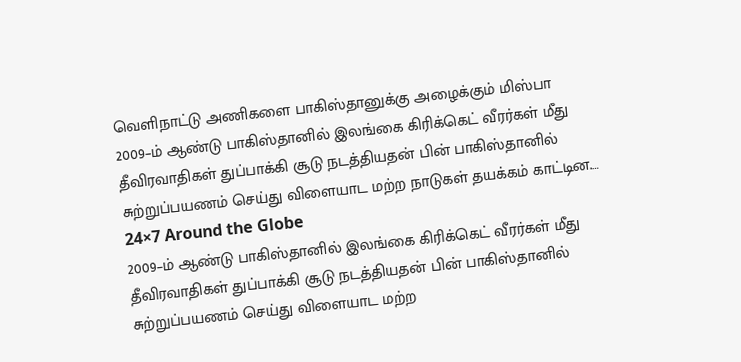வெளிநாட்டு அணிகளை பாகிஸ்தானுக்கு அழைக்கும் மிஸ்பா
2009–ம் ஆண்டு பாகிஸ்தானில் இலங்கை கிரிக்கெட் வீரர்கள் மீது தீவிரவாதிகள் துப்பாக்கி சூடு நடத்தியதன் பின் பாகிஸ்தானில் சுற்றுப்பயணம் செய்து விளையாட மற்ற நாடுகள் தயக்கம் காட்டின.…
24×7 Around the Globe
2009–ம் ஆண்டு பாகிஸ்தானில் இலங்கை கிரிக்கெட் வீரர்கள் மீது தீவிரவாதிகள் துப்பாக்கி சூடு நடத்தியதன் பின் பாகிஸ்தானில் சுற்றுப்பயணம் செய்து விளையாட மற்ற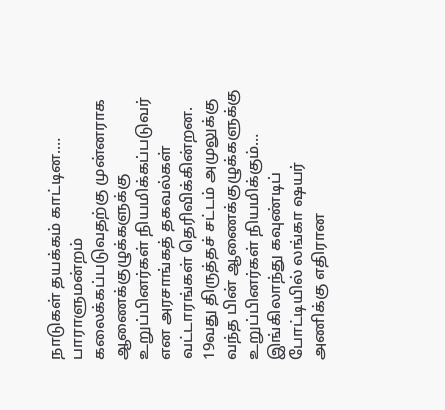நாடுகள் தயக்கம் காட்டின.…
பாராளுமன்றம் கலைக்கப்படுவதற்கு முன்னராக ஆணைக்குழுக்களுக்கு உறுப்பினர்கள் நியமிக்கப்படுவர் என அரசாங்கத் தகவல்கள் வட்டாரங்கள் தெரிவிக்கின்றன. 19வது திருத்தச் சட்டம் அமுலுக்கு வந்த பின் ஆணைக்குழுக்களுக்கு உறுப்பினர்கள் நியமிக்கும்…
இங்கிலாந்து கவுண்டிப் போட்டியில் லங்கா ஷயர் அணிக்கு எதிரான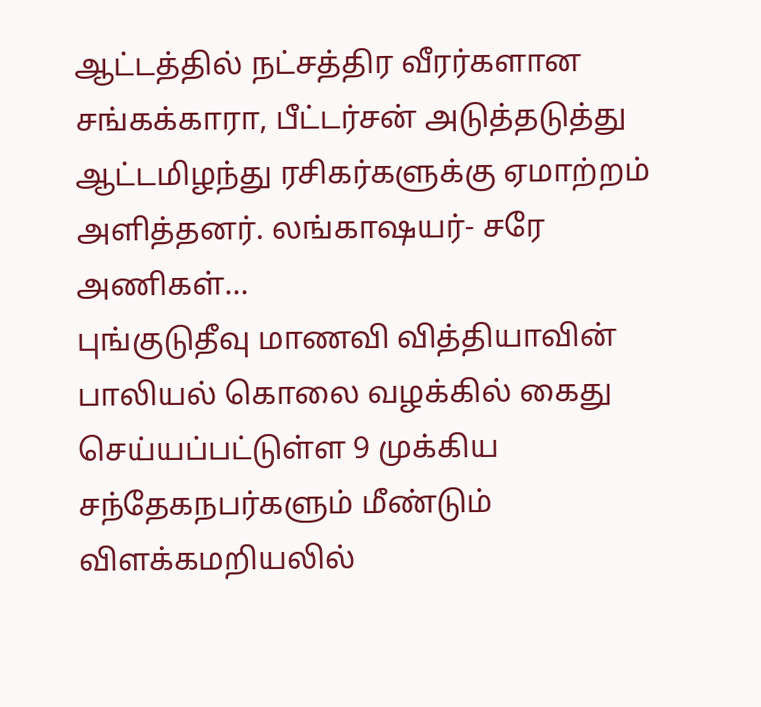ஆட்டத்தில் நட்சத்திர வீரர்களான சங்கக்காரா, பீட்டர்சன் அடுத்தடுத்து ஆட்டமிழந்து ரசிகர்களுக்கு ஏமாற்றம் அளித்தனர். லங்காஷயர்- சரே அணிகள்…
புங்குடுதீவு மாணவி வித்தியாவின் பாலியல் கொலை வழக்கில் கைது செய்யப்பட்டுள்ள 9 முக்கிய சந்தேகநபர்களும் மீண்டும் விளக்கமறியலில்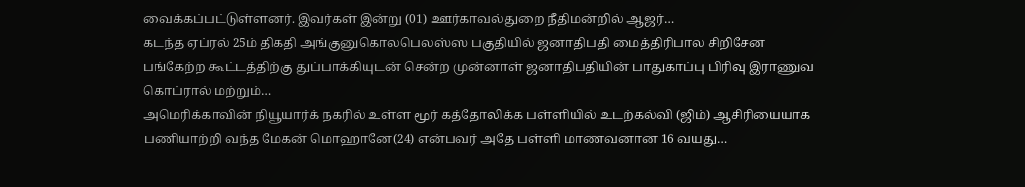வைக்கப்பட்டுள்ளனர். இவர்கள் இன்று (01) ஊர்காவல்துறை நீதிமன்றில் ஆஜர்…
கடந்த ஏப்ரல் 25ம் திகதி அங்குனுகொலபெலஸ்ஸ பகுதியில் ஜனாதிபதி மைத்திரிபால சிறிசேன பங்கேற்ற கூட்டத்திற்கு துப்பாக்கியுடன் சென்ற முன்னாள் ஜனாதிபதியின் பாதுகாப்பு பிரிவு இராணுவ கொப்ரால் மற்றும்…
அமெரிக்காவின் நியூயார்க் நகரில் உள்ள மூர் கத்தோலிக்க பள்ளியில் உடற்கல்வி (ஜிம்) ஆசிரியையாக பணியாற்றி வந்த மேகன் மொஹானே(24) என்பவர் அதே பள்ளி மாணவனான 16 வயது…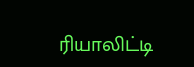ரியாலிட்டி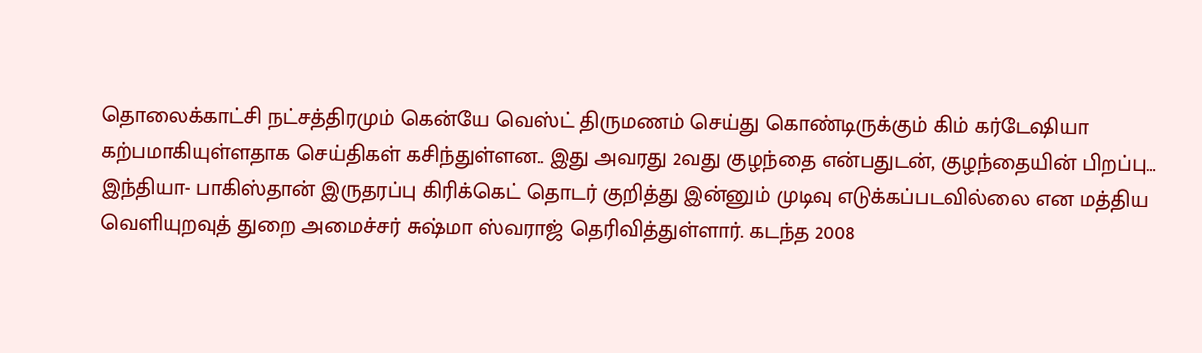தொலைக்காட்சி நட்சத்திரமும் கென்யே வெஸ்ட் திருமணம் செய்து கொண்டிருக்கும் கிம் கர்டேஷியா கற்பமாகியுள்ளதாக செய்திகள் கசிந்துள்ளன.. இது அவரது 2வது குழந்தை என்பதுடன், குழந்தையின் பிறப்பு…
இந்தியா- பாகிஸ்தான் இருதரப்பு கிரிக்கெட் தொடர் குறித்து இன்னும் முடிவு எடுக்கப்படவில்லை என மத்திய வெளியுறவுத் துறை அமைச்சர் சுஷ்மா ஸ்வராஜ் தெரிவித்துள்ளார். கடந்த 2008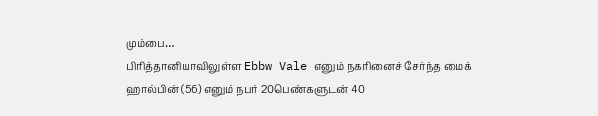மும்பை…
பிரித்தானியாவிலுள்ள Ebbw Vale எனும் நகரினைச் சேர்ந்த மைக் ஹால்பின் (56) எனும் நபர் 20பெண்களுடன் 40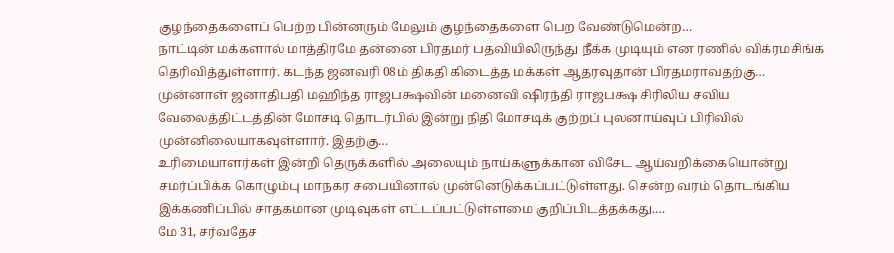குழந்தைகளைப் பெற்ற பின்னரும் மேலும் குழந்தைகளை பெற வேண்டுமென்ற…
நாட்டின் மக்களால் மாத்திரமே தன்னை பிரதமர் பதவியிலிருந்து நீக்க முடியும் என ரணில் விக்ரமசிங்க தெரிவித்துள்ளார். கடந்த ஜனவரி 08ம் திகதி கிடைத்த மக்கள் ஆதரவுதான் பிரதமராவதற்கு…
முன்னாள் ஜனாதிபதி மஹிந்த ராஜபக்ஷவின் மனைவி ஷிரந்தி ராஜபக்ஷ சிரிலிய சவிய வேலைத்திட்டத்தின் மோசடி தொடர்பில் இன்று நிதி மோசடிக் குற்றப் புலனாய்வுப் பிரிவில் முன்னிலையாகவுள்ளார். இதற்கு…
உரிமையாளர்கள் இன்றி தெருக்களில் அலையும் நாய்களுக்கான விசேட ஆய்வறிக்கையொன்று சமர்ப்பிக்க கொழும்பு மாநகர சபையினால் முன்னெடுக்கப்பட்டுள்ளது. சென்ற வரம் தொடங்கிய இக்கணிப்பில் சாதகமான முடிவுகள் எட்டப்பட்டுள்ளமை குறிப்பிடத்தக்கது.…
மே 31, சர்வதேச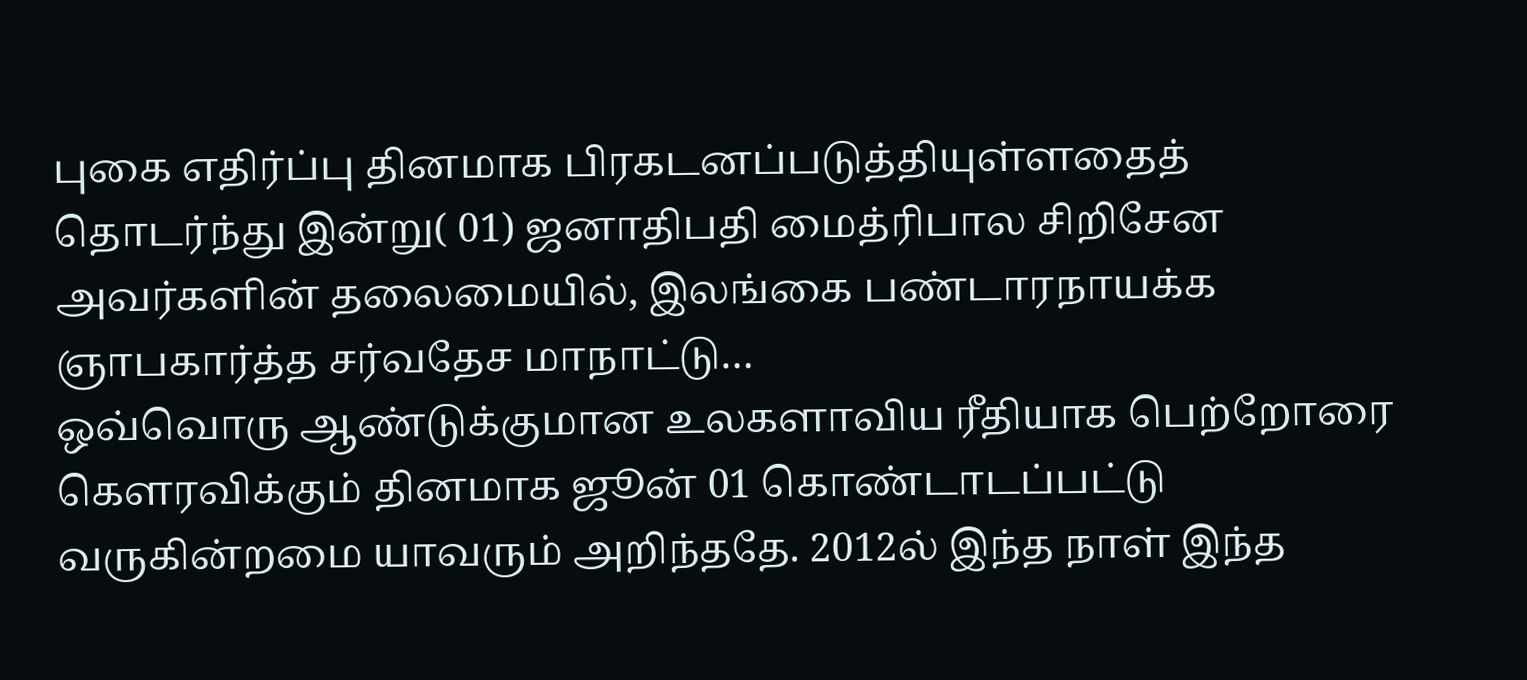புகை எதிர்ப்பு தினமாக பிரகடனப்படுத்தியுள்ளதைத் தொடர்ந்து இன்று( 01) ஜனாதிபதி மைத்ரிபால சிறிசேன அவர்களின் தலைமையில், இலங்கை பண்டாரநாயக்க ஞாபகார்த்த சர்வதேச மாநாட்டு…
ஒவ்வொரு ஆண்டுக்குமான உலகளாவிய ரீதியாக பெற்றோரை கௌரவிக்கும் தினமாக ஜூன் 01 கொண்டாடப்பட்டு வருகின்றமை யாவரும் அறிந்ததே. 2012ல் இந்த நாள் இந்த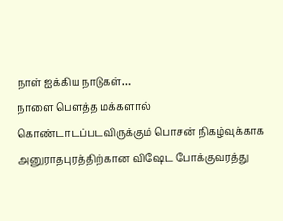நாள் ஐக்கிய நாடுகள்…
நாளை பௌத்த மக்களால் கொண்டாடப்படவிருக்கும் பொசன் நிகழ்வுக்காக அனுராதபுரத்திற்கான விஷேட போக்குவரத்து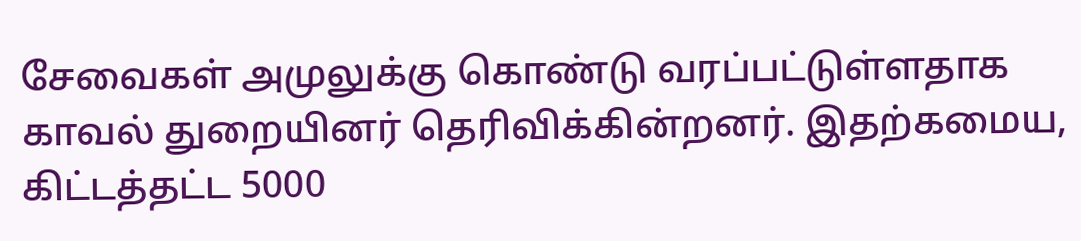சேவைகள் அமுலுக்கு கொண்டு வரப்பட்டுள்ளதாக காவல் துறையினர் தெரிவிக்கின்றனர். இதற்கமைய, கிட்டத்தட்ட 5000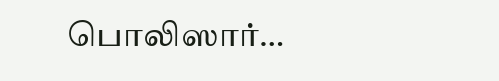பொலிஸார்…